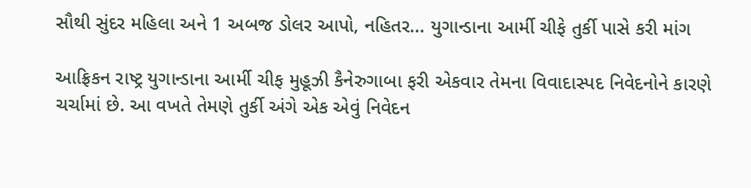સૌથી સુંદર મહિલા અને 1 અબજ ડોલર આપો, નહિતર... યુગાન્ડાના આર્મી ચીફે તુર્કી પાસે કરી માંગ

આફ્રિકન રાષ્ટ્ર યુગાન્ડાના આર્મી ચીફ મુહૂઝી કૈનેરુગાબા ફરી એકવાર તેમના વિવાદાસ્પદ નિવેદનોને કારણે ચર્ચામાં છે. આ વખતે તેમણે તુર્કી અંગે એક એવું નિવેદન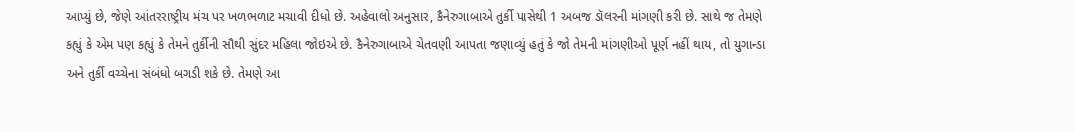આપ્યું છે, જેણે આંતરરાષ્ટ્રીય મંચ પર ખળભળાટ મચાવી દીધો છે. અહેવાલો અનુસાર, કૈનેરુગાબાએ તુર્કી પાસેથી 1 અબજ ડૉલરની માંગણી કરી છે. સાથે જ તેમણે કહ્યું કે એમ પણ કહ્યું કે તેમને તુર્કીની સૌથી સુંદર મહિલા જોઇએ છે. કૈનેરુગાબાએ ચેતવણી આપતા જણાવ્યું હતું કે જો તેમની માંગણીઓ પૂર્ણ નહીં થાય, તો યુગાન્ડા અને તુર્કી વચ્ચેના સંબંધો બગડી શકે છે. તેમણે આ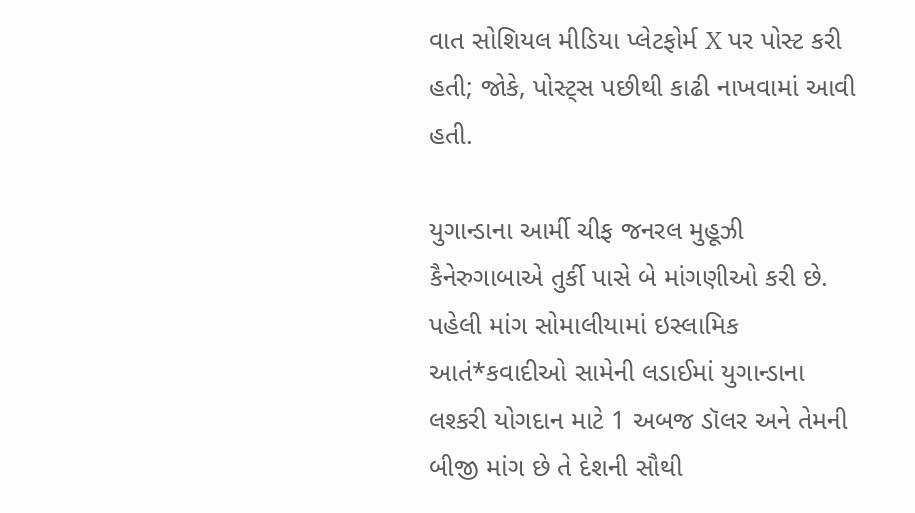વાત સોશિયલ મીડિયા પ્લેટફોર્મ X પર પોસ્ટ કરી હતી; જોકે, પોસ્ટ્સ પછીથી કાઢી નાખવામાં આવી હતી.

યુગાન્ડાના આર્મી ચીફ જનરલ મુહૂઝી કૈનેરુગાબાએ તુર્કી પાસે બે માંગણીઓ કરી છે. પહેલી માંગ સોમાલીયામાં ઇસ્લામિક આતં*કવાદીઓ સામેની લડાઈમાં યુગાન્ડાના લશ્કરી યોગદાન માટે 1 અબજ ડૉલર અને તેમની બીજી માંગ છે તે દેશની સૌથી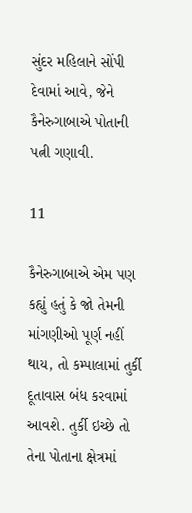સુંદર મહિલાને સોંપી દેવામાં આવે, જેને કૈનેરુગાબાએ પોતાની પત્ની ગણાવી.

11

કૈનેરુગાબાએ એમ પણ કહ્યું હતું કે જો તેમની માંગણીઓ પૂર્ણ નહીં થાય, તો કમ્પાલામાં તુર્કી દૂતાવાસ બંધ કરવામાં આવશે. તુર્કી ઇચ્છે તો તેના પોતાના ક્ષેત્રમાં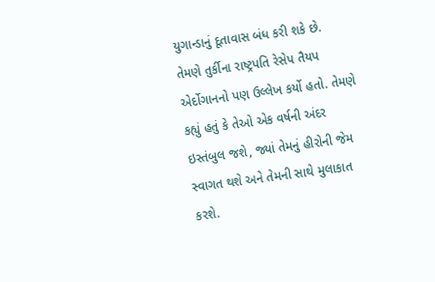યુગાન્ડાનું દૂતાવાસ બંધ કરી શકે છે. તેમણે તુર્કીના રાષ્ટ્રપતિ રેસેપ તૈયપ એર્દોગાનનો પણ ઉલ્લેખ કર્યો હતો. તેમણે કહ્યું હતું કે તેઓ એક વર્ષની અંદર ઇસ્તંબુલ જશે, જ્યાં તેમનું હીરોની જેમ સ્વાગત થશે અને તેમની સાથે મુલાકાત કરશે.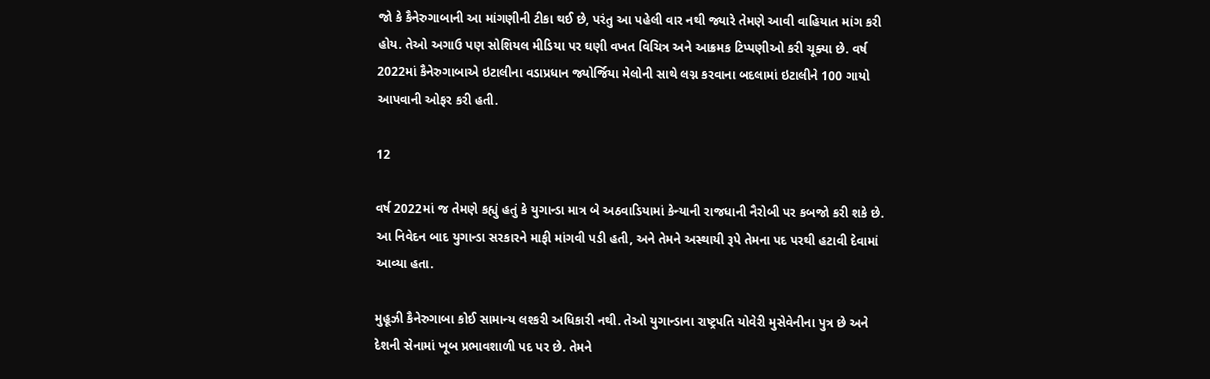જો કે કૈનેરુગાબાની આ માંગણીની ટીકા થઈ છે, પરંતુ આ પહેલી વાર નથી જ્યારે તેમણે આવી વાહિયાત માંગ કરી હોય. તેઓ અગાઉ પણ સોશિયલ મીડિયા પર ઘણી વખત વિચિત્ર અને આક્રમક ટિપ્પણીઓ કરી ચૂક્યા છે. વર્ષ 2022માં કૈનેરુગાબાએ ઇટાલીના વડાપ્રધાન જ્યોર્જિયા મેલોની સાથે લગ્ન કરવાના બદલામાં ઇટાલીને 100 ગાયો આપવાની ઓફર કરી હતી.

12

વર્ષ 2022માં જ તેમણે કહ્યું હતું કે યુગાન્ડા માત્ર બે અઠવાડિયામાં કેન્યાની રાજધાની નૈરોબી પર કબજો કરી શકે છે. આ નિવેદન બાદ યુગાન્ડા સરકારને માફી માંગવી પડી હતી, અને તેમને અસ્થાયી રૂપે તેમના પદ પરથી હટાવી દેવામાં આવ્યા હતા.

મુહૂઝી કૈનેરુગાબા કોઈ સામાન્ય લશ્કરી અધિકારી નથી. તેઓ યુગાન્ડાના રાષ્ટ્રપતિ યોવેરી મુસેવેનીના પુત્ર છે અને દેશની સેનામાં ખૂબ પ્રભાવશાળી પદ પર છે. તેમને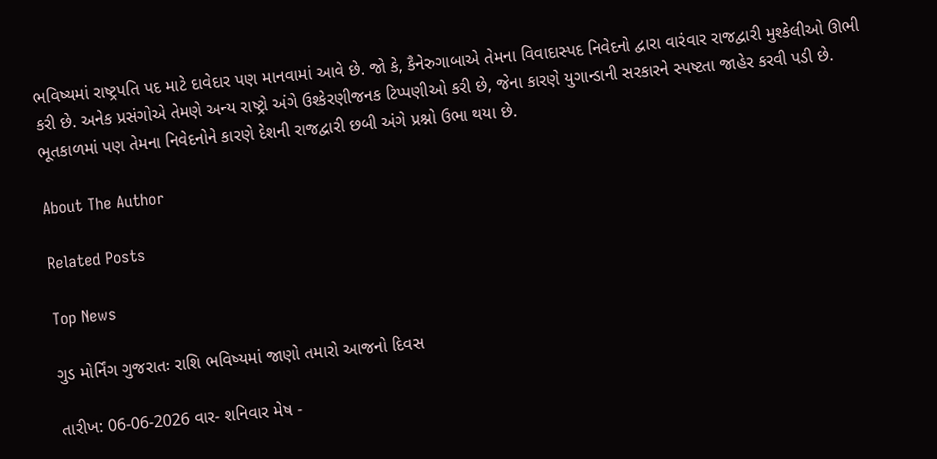ભવિષ્યમાં રાષ્ટ્રપતિ પદ માટે દાવેદાર પણ માનવામાં આવે છે. જો કે, કૈનેરુગાબાએ તેમના વિવાદાસ્પદ નિવેદનો દ્વારા વારંવાર રાજદ્વારી મુશ્કેલીઓ ઊભી કરી છે. અનેક પ્રસંગોએ તેમણે અન્ય રાષ્ટ્રો અંગે ઉશ્કેરણીજનક ટિપ્પણીઓ કરી છે, જેના કારણે યુગાન્ડાની સરકારને સ્પષ્ટતા જાહેર કરવી પડી છે. ભૂતકાળમાં પણ તેમના નિવેદનોને કારણે દેશની રાજદ્વારી છબી અંગે પ્રશ્નો ઉભા થયા છે.

About The Author

Related Posts

Top News

ગુડ મોર્નિંગ ગુજરાતઃ રાશિ ભવિષ્યમાં જાણો તમારો આજનો દિવસ

તારીખ: 06-06-2026 વાર- શનિવાર મેષ -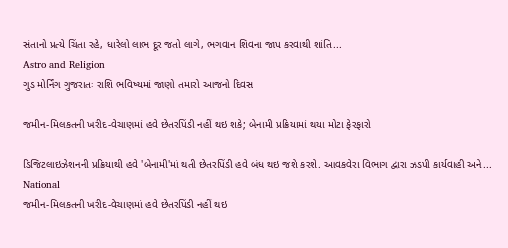સંતાનો પ્રત્યે ચિંતા રહે, ધારેલો લાભ દૂર જતો લાગે, ભગવાન શિવના જાપ કરવાથી શાંતિ...
Astro and Religion
ગુડ મોર્નિંગ ગુજરાતઃ રાશિ ભવિષ્યમાં જાણો તમારો આજનો દિવસ

જમીન-મિલકતની ખરીદ-વેચાણમાં હવે છેતરપિંડી નહીં થઇ શકે; બેનામી પ્રક્રિયામાં થયા મોટા ફેરફારો

ડિજિટલાઇઝેશનની પ્રક્રિયાથી હવે 'બેનામી'માં થતી છેતરપિંડી હવે બંધ થઇ જશે કરશે. આવકવેરા વિભાગ દ્વારા ઝડપી કાર્યવાહી અને...
National
જમીન-મિલકતની ખરીદ-વેચાણમાં હવે છેતરપિંડી નહીં થઇ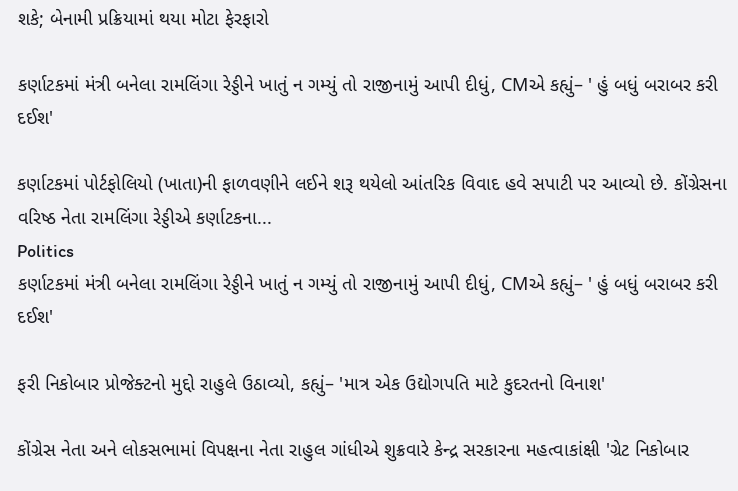શકે; બેનામી પ્રક્રિયામાં થયા મોટા ફેરફારો

કર્ણાટકમાં મંત્રી બનેલા રામલિંગા રેડ્ડીને ખાતું ન ગમ્યું તો રાજીનામું આપી દીધું, CMએ કહ્યું– ' હું બધું બરાબર કરી દઈશ'

કર્ણાટકમાં પોર્ટફોલિયો (ખાતા)ની ફાળવણીને લઈને શરૂ થયેલો આંતરિક વિવાદ હવે સપાટી પર આવ્યો છે. કોંગ્રેસના વરિષ્ઠ નેતા રામલિંગા રેડ્ડીએ કર્ણાટકના...
Politics
કર્ણાટકમાં મંત્રી બનેલા રામલિંગા રેડ્ડીને ખાતું ન ગમ્યું તો રાજીનામું આપી દીધું, CMએ કહ્યું– ' હું બધું બરાબર કરી દઈશ'

ફરી નિકોબાર પ્રોજેક્ટનો મુદ્દો રાહુલે ઉઠાવ્યો, કહ્યું– 'માત્ર એક ઉદ્યોગપતિ માટે કુદરતનો વિનાશ'

કોંગ્રેસ નેતા અને લોકસભામાં વિપક્ષના નેતા રાહુલ ગાંધીએ શુક્રવારે કેન્દ્ર સરકારના મહત્વાકાંક્ષી 'ગ્રેટ નિકોબાર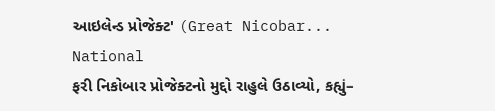આઇલેન્ડ પ્રોજેક્ટ' (Great Nicobar...
National
ફરી નિકોબાર પ્રોજેક્ટનો મુદ્દો રાહુલે ઉઠાવ્યો, કહ્યું–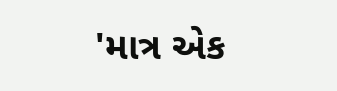'માત્ર એક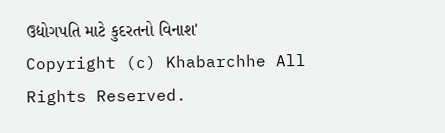ઉદ્યોગપતિ માટે કુદરતનો વિનાશ'
Copyright (c) Khabarchhe All Rights Reserved.